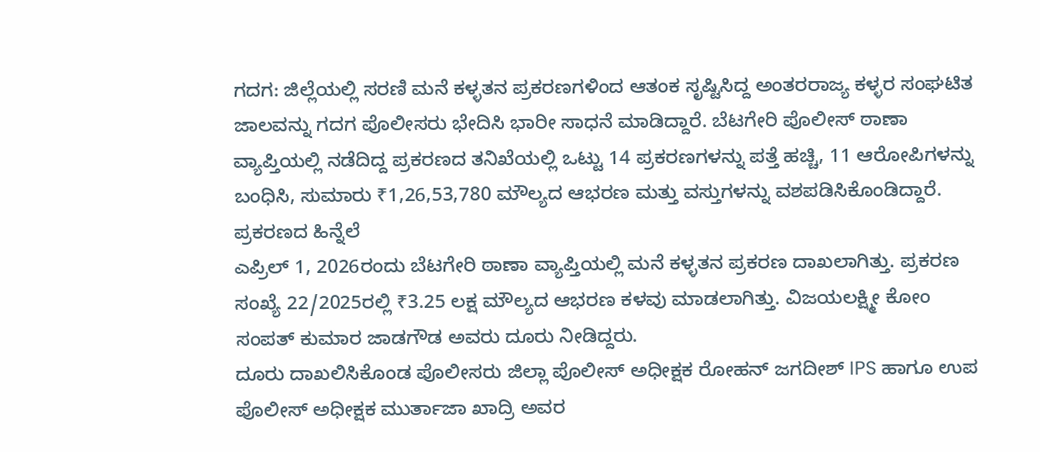ಗದಗ: ಜಿಲ್ಲೆಯಲ್ಲಿ ಸರಣಿ ಮನೆ ಕಳ್ಳತನ ಪ್ರಕರಣಗಳಿಂದ ಆತಂಕ ಸೃಷ್ಟಿಸಿದ್ದ ಅಂತರರಾಜ್ಯ ಕಳ್ಳರ ಸಂಘಟಿತ ಜಾಲವನ್ನು ಗದಗ ಪೊಲೀಸರು ಭೇದಿಸಿ ಭಾರೀ ಸಾಧನೆ ಮಾಡಿದ್ದಾರೆ. ಬೆಟಗೇರಿ ಪೊಲೀಸ್ ಠಾಣಾ ವ್ಯಾಪ್ತಿಯಲ್ಲಿ ನಡೆದಿದ್ದ ಪ್ರಕರಣದ ತನಿಖೆಯಲ್ಲಿ ಒಟ್ಟು 14 ಪ್ರಕರಣಗಳನ್ನು ಪತ್ತೆ ಹಚ್ಚಿ, 11 ಆರೋಪಿಗಳನ್ನು ಬಂಧಿಸಿ, ಸುಮಾರು ₹1,26,53,780 ಮೌಲ್ಯದ ಆಭರಣ ಮತ್ತು ವಸ್ತುಗಳನ್ನು ವಶಪಡಿಸಿಕೊಂಡಿದ್ದಾರೆ.
ಪ್ರಕರಣದ ಹಿನ್ನೆಲೆ
ಎಪ್ರಿಲ್ 1, 2026ರಂದು ಬೆಟಗೇರಿ ಠಾಣಾ ವ್ಯಾಪ್ತಿಯಲ್ಲಿ ಮನೆ ಕಳ್ಳತನ ಪ್ರಕರಣ ದಾಖಲಾಗಿತ್ತು. ಪ್ರಕರಣ ಸಂಖ್ಯೆ 22/2025ರಲ್ಲಿ ₹3.25 ಲಕ್ಷ ಮೌಲ್ಯದ ಆಭರಣ ಕಳವು ಮಾಡಲಾಗಿತ್ತು. ವಿಜಯಲಕ್ಷ್ಮೀ ಕೋಂ ಸಂಪತ್ ಕುಮಾರ ಜಾಡಗೌಡ ಅವರು ದೂರು ನೀಡಿದ್ದರು.
ದೂರು ದಾಖಲಿಸಿಕೊಂಡ ಪೊಲೀಸರು ಜಿಲ್ಲಾ ಪೊಲೀಸ್ ಅಧೀಕ್ಷಕ ರೋಹನ್ ಜಗದೀಶ್ IPS ಹಾಗೂ ಉಪ ಪೊಲೀಸ್ ಅಧೀಕ್ಷಕ ಮುರ್ತಾಜಾ ಖಾದ್ರಿ ಅವರ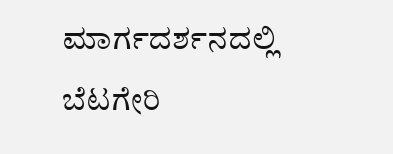ಮಾರ್ಗದರ್ಶನದಲ್ಲಿ ಬೆಟಗೇರಿ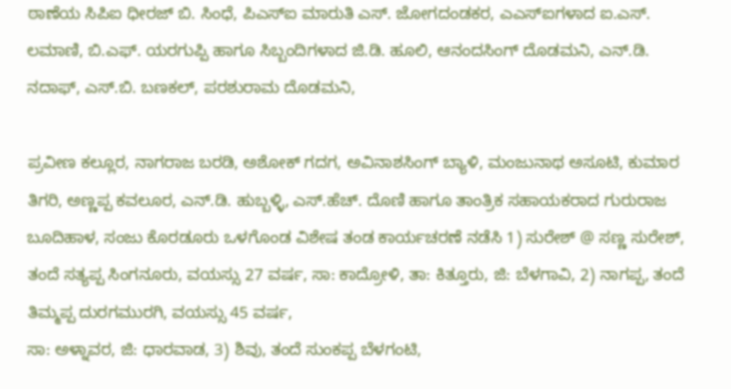ಠಾಣೆಯ ಸಿಪಿಐ ಧೀರಜ್ ಬಿ. ಸಿಂಧೆ, ಪಿಎಸ್ಐ ಮಾರುತಿ ಎಸ್. ಜೋಗದಂಡಕರ, ಎಎಸ್ಐಗಳಾದ ಐ.ಎಸ್. ಲಮಾಣಿ, ಬಿ.ಎಫ್. ಯರಗುಪ್ಪಿ ಹಾಗೂ ಸಿಬ್ಬಂದಿಗಳಾದ ಜಿ.ಡಿ. ಹೂಲಿ, ಆನಂದಸಿಂಗ್ ದೊಡಮನಿ, ಎನ್.ಡಿ. ನದಾಫ್, ಎಸ್.ಬಿ. ಬಣಕಲ್, ಪರಶುರಾಮ ದೊಡಮನಿ,

ಪ್ರವೀಣ ಕಲ್ಲೂರ, ನಾಗರಾಜ ಬರಡಿ, ಅಶೋಕ್ ಗದಗ, ಅವಿನಾಶಸಿಂಗ್ ಬ್ಯಾಳಿ, ಮಂಜುನಾಥ ಅಸೂಟಿ, ಕುಮಾರ ತಿಗರಿ, ಅಣ್ಣಪ್ಪ ಕವಲೂರ, ಎನ್.ಡಿ. ಹುಬ್ಬಳ್ಳಿ, ಎಸ್.ಹೆಚ್. ದೊಣಿ ಹಾಗೂ ತಾಂತ್ರಿಕ ಸಹಾಯಕರಾದ ಗುರುರಾಜ ಬೂದಿಹಾಳ, ಸಂಜು ಕೊರಡೂರು ಒಳಗೊಂಡ ವಿಶೇಷ ತಂಡ ಕಾರ್ಯಚರಣೆ ನಡೆಸಿ 1) ಸುರೇಶ್ @ ಸಣ್ಣ ಸುರೇಶ್, ತಂದೆ ಸತ್ಯಪ್ಪ ಸಿಂಗನೂರು, ವಯಸ್ಸು 27 ವರ್ಷ, ಸಾ: ಕಾದ್ರೋಳಿ, ತಾ: ಕಿತ್ತೂರು, ಜಿ: ಬೆಳಗಾವಿ, 2) ನಾಗಪ್ಪ, ತಂದೆ ತಿಮ್ಮಪ್ಪ ದುರಗಮುರಗಿ, ವಯಸ್ಸು 45 ವರ್ಷ,
ಸಾ: ಅಳ್ನಾವರ, ಜಿ: ಧಾರವಾಡ, 3) ಶಿವು, ತಂದೆ ಸುಂಕಪ್ಪ ಬೆಳಗಂಟಿ,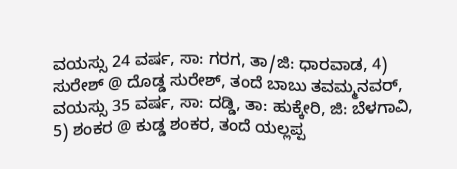ವಯಸ್ಸು 24 ವರ್ಷ, ಸಾ: ಗರಗ, ತಾ/ಜಿ: ಧಾರವಾಡ, 4) ಸುರೇಶ್ @ ದೊಡ್ಡ ಸುರೇಶ್, ತಂದೆ ಬಾಬು ತವಮ್ಮನವರ್, ವಯಸ್ಸು 35 ವರ್ಷ, ಸಾ: ದಡ್ಡಿ, ತಾ: ಹುಕ್ಕೇರಿ, ಜಿ: ಬೆಳಗಾವಿ, 5) ಶಂಕರ @ ಕುಡ್ಡ ಶಂಕರ, ತಂದೆ ಯಲ್ಲಪ್ಪ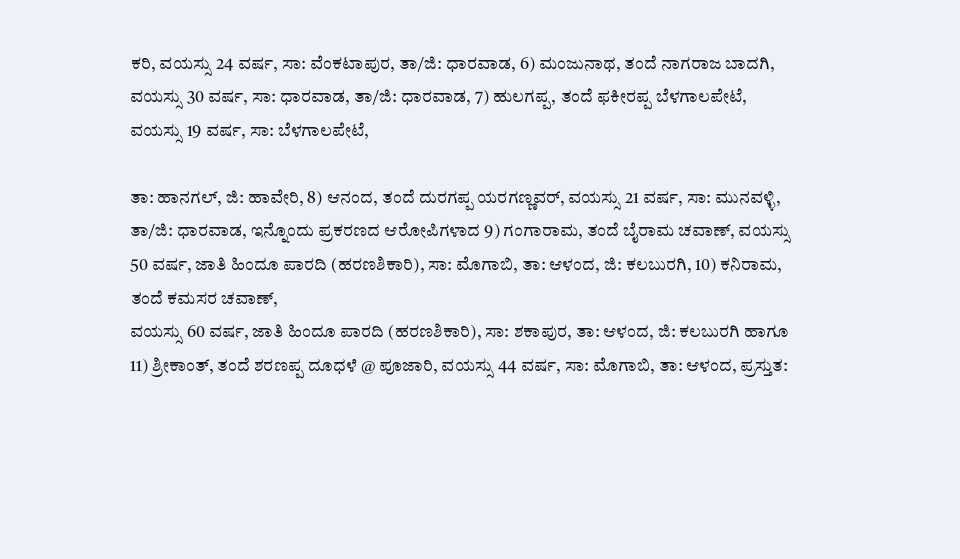ಕರಿ, ವಯಸ್ಸು 24 ವರ್ಷ, ಸಾ: ವೆಂಕಟಾಪುರ, ತಾ/ಜಿ: ಧಾರವಾಡ, 6) ಮಂಜುನಾಥ, ತಂದೆ ನಾಗರಾಜ ಬಾದಗಿ, ವಯಸ್ಸು 30 ವರ್ಷ, ಸಾ: ಧಾರವಾಡ, ತಾ/ಜಿ: ಧಾರವಾಡ, 7) ಹುಲಗಪ್ಪ, ತಂದೆ ಫಕೀರಪ್ಪ ಬೆಳಗಾಲಪೇಟೆ, ವಯಸ್ಸು 19 ವರ್ಷ, ಸಾ: ಬೆಳಗಾಲಪೇಟೆ,

ತಾ: ಹಾನಗಲ್, ಜಿ: ಹಾವೇರಿ, 8) ಆನಂದ, ತಂದೆ ದುರಗಪ್ಪ ಯರಗಣ್ಣವರ್, ವಯಸ್ಸು 21 ವರ್ಷ, ಸಾ: ಮುನವಳ್ಳಿ, ತಾ/ಜಿ: ಧಾರವಾಡ, ಇನ್ನೊಂದು ಪ್ರಕರಣದ ಆರೋಪಿಗಳಾದ 9) ಗಂಗಾರಾಮ, ತಂದೆ ಬೈರಾಮ ಚವಾಣ್, ವಯಸ್ಸು 50 ವರ್ಷ, ಜಾತಿ ಹಿಂದೂ ಪಾರದಿ (ಹರಣಶಿಕಾರಿ), ಸಾ: ಮೊಗಾಬಿ, ತಾ: ಆಳಂದ, ಜಿ: ಕಲಬುರಗಿ, 10) ಕನಿರಾಮ, ತಂದೆ ಕಮಸರ ಚವಾಣ್,
ವಯಸ್ಸು 60 ವರ್ಷ, ಜಾತಿ ಹಿಂದೂ ಪಾರದಿ (ಹರಣಶಿಕಾರಿ), ಸಾ: ಶಕಾಪುರ, ತಾ: ಆಳಂದ, ಜಿ: ಕಲಬುರಗಿ ಹಾಗೂ 11) ಶ್ರೀಕಾಂತ್, ತಂದೆ ಶರಣಪ್ಪ ದೂಧಳೆ @ ಪೂಜಾರಿ, ವಯಸ್ಸು 44 ವರ್ಷ, ಸಾ: ಮೊಗಾಬಿ, ತಾ: ಆಳಂದ, ಪ್ರಸ್ತುತ: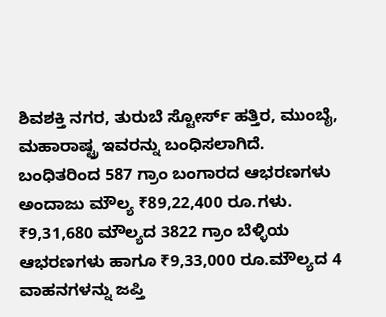ಶಿವಶಕ್ತಿ ನಗರ, ತುರುಬೆ ಸ್ಟೋರ್ಸ್ ಹತ್ತಿರ, ಮುಂಬೈ, ಮಹಾರಾಷ್ಟ್ರ ಇವರನ್ನು ಬಂಧಿಸಲಾಗಿದೆ.
ಬಂಧಿತರಿಂದ 587 ಗ್ರಾಂ ಬಂಗಾರದ ಆಭರಣಗಳು ಅಂದಾಜು ಮೌಲ್ಯ ₹89,22,400 ರೂ.ಗಳು.
₹9,31,680 ಮೌಲ್ಯದ 3822 ಗ್ರಾಂ ಬೆಳ್ಳಿಯ ಆಭರಣಗಳು ಹಾಗೂ ₹9,33,000 ರೂ.ಮೌಲ್ಯದ 4 ವಾಹನಗಳನ್ನು ಜಪ್ತಿ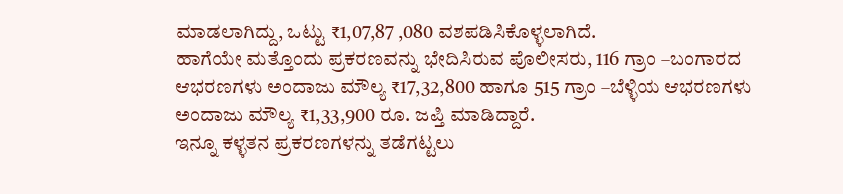ಮಾಡಲಾಗಿದ್ದು, ಒಟ್ಟು ₹1,07,87 ,080 ವಶಪಡಿಸಿಕೊಳ್ಳಲಾಗಿದೆ.
ಹಾಗೆಯೇ ಮತ್ತೊಂದು ಪ್ರಕರಣವನ್ನು ಭೇದಿಸಿರುವ ಪೊಲೀಸರು, 116 ಗ್ರಾಂ –ಬಂಗಾರದ ಆಭರಣಗಳು ಅಂದಾಜು ಮೌಲ್ಯ ₹17,32,800 ಹಾಗೂ 515 ಗ್ರಾಂ –ಬೆಳ್ಳಿಯ ಆಭರಣಗಳು ಅಂದಾಜು ಮೌಲ್ಯ ₹1,33,900 ರೂ. ಜಪ್ತಿ ಮಾಡಿದ್ದಾರೆ.
ಇನ್ನೂ ಕಳ್ಳತನ ಪ್ರಕರಣಗಳನ್ನು ತಡೆಗಟ್ಟಲು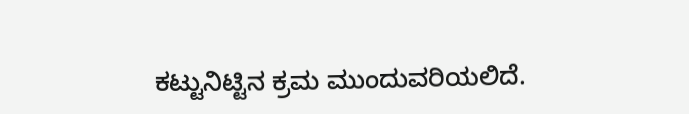ಕಟ್ಟುನಿಟ್ಟಿನ ಕ್ರಮ ಮುಂದುವರಿಯಲಿದೆ.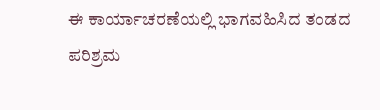ಈ ಕಾರ್ಯಾಚರಣೆಯಲ್ಲಿ ಭಾಗವಹಿಸಿದ ತಂಡದ ಪರಿಶ್ರಮ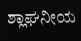ಶ್ಲಾಘನೀಯ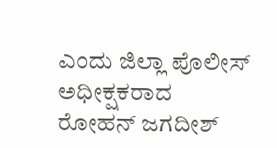ಎಂದು ಜಿಲ್ಲಾ ಪೊಲೀಸ್ ಅಧೀಕ್ಷಕರಾದ ರೋಹನ್ ಜಗದೀಶ್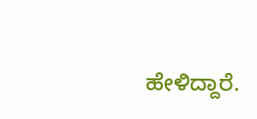ಹೇಳಿದ್ದಾರೆ.